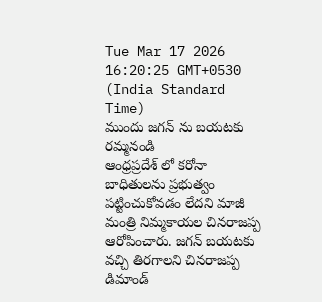Tue Mar 17 2026 16:20:25 GMT+0530 (India Standard Time)
ముందు జగన్ ను బయటకు రమ్మనండి
ఆంధ్రప్రదేశ్ లో కరోనా బాధితులను ప్రభుత్వం పట్టించుకోవడం లేదని మాజీ మంత్రి నిమ్మకాయల చినరాజప్ప ఆరోపించారు. జగన్ బయటకు వచ్చి తిరగాలని చినరాజప్ప డిమాండ్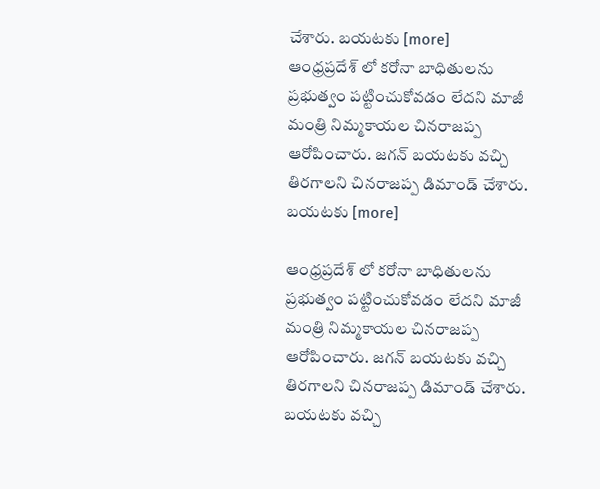చేశారు. బయటకు [more]
ఆంధ్రప్రదేశ్ లో కరోనా బాధితులను ప్రభుత్వం పట్టించుకోవడం లేదని మాజీ మంత్రి నిమ్మకాయల చినరాజప్ప ఆరోపించారు. జగన్ బయటకు వచ్చి తిరగాలని చినరాజప్ప డిమాండ్ చేశారు. బయటకు [more]

ఆంధ్రప్రదేశ్ లో కరోనా బాధితులను ప్రభుత్వం పట్టించుకోవడం లేదని మాజీ మంత్రి నిమ్మకాయల చినరాజప్ప ఆరోపించారు. జగన్ బయటకు వచ్చి తిరగాలని చినరాజప్ప డిమాండ్ చేశారు. బయటకు వచ్చి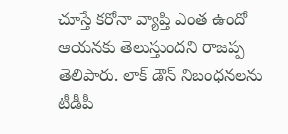చూస్తే కరోనా వ్యాప్తి ఎంత ఉందో ఆయనకు తెలుస్తుందని రాజప్ప తెలిపారు. లాక్ డౌన్ నిబంధనలను టీడీపీ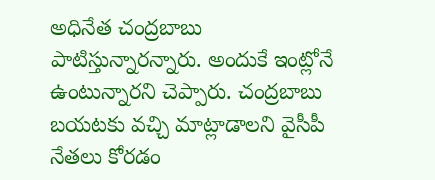అధినేత చంద్రబాబు పాటిస్తున్నారన్నారు. అందుకే ఇంట్లోనే ఉంటున్నారని చెప్పారు. చంద్రబాబు బయటకు వచ్చి మాట్లాడాలని వైసీపీ నేతలు కోరడం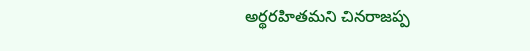అర్థరహితమని చినరాజప్ప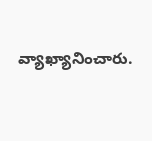వ్యాఖ్యానించారు.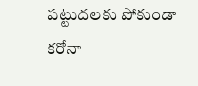పట్టుదలకు పోకుండా కరోనా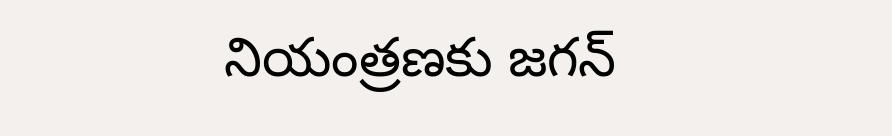నియంత్రణకు జగన్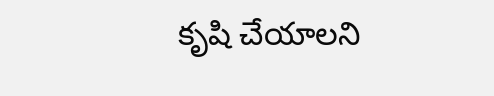కృషి చేయాలని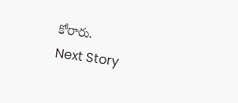కోరారు.
Next Story